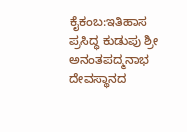ಕೈಕಂಬ:ಇತಿಹಾಸ ಪ್ರಸಿದ್ಧ ಕುಡುಪು ಶ್ರೀ ಅನಂತಪದ್ಮನಾಭ ದೇವಸ್ಥಾನದ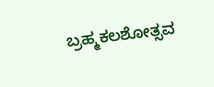ಬ್ರಹ್ಮಕಲಶೋತ್ಸವ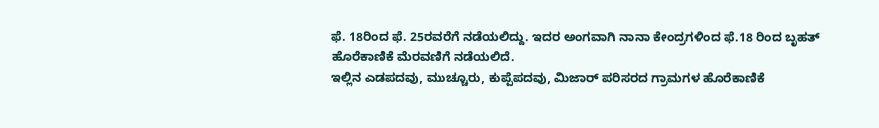ಫೆ. 18ರಿಂದ ಫೆ. 25ರವರೆಗೆ ನಡೆಯಲಿದ್ದು. ಇದರ ಅಂಗವಾಗಿ ನಾನಾ ಕೇಂದ್ರಗಳಿಂದ ಫೆ.18 ರಿಂದ ಬೃಹತ್ ಹೊರೆಕಾಣಿಕೆ ಮೆರವಣಿಗೆ ನಡೆಯಲಿದೆ.
ಇಲ್ಲಿನ ಎಡಪದವು, ಮುಚ್ಚೂರು, ಕುಪ್ಪೆಪದವು, ಮಿಜಾರ್ ಪರಿಸರದ ಗ್ರಾಮಗಳ ಹೊರೆಕಾಣಿಕೆ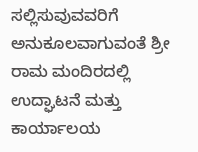ಸಲ್ಲಿಸುವುವವರಿಗೆ ಅನುಕೂಲವಾಗುವಂತೆ ಶ್ರೀ ರಾಮ ಮಂದಿರದಲ್ಲಿ ಉದ್ಘಾಟನೆ ಮತ್ತು ಕಾರ್ಯಾಲಯ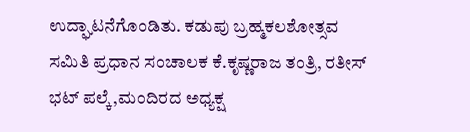ಉದ್ಘಾಟನೆಗೊಂಡಿತು. ಕಡುಪು ಬ್ರಹ್ಮಕಲಶೋತ್ಸವ ಸಮಿತಿ ಪ್ರಧಾನ ಸಂಚಾಲಕ ಕೆ.ಕೃಷ್ಣರಾಜ ತಂತ್ರಿ, ರತೀಸ್ ಭಟ್ ಪಲ್ಕೆ,ಮಂದಿರದ ಅಧ್ಯಕ್ಷ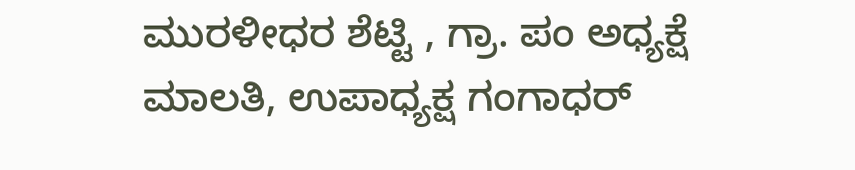ಮುರಳೀಧರ ಶೆಟ್ಟಿ , ಗ್ರಾ. ಪಂ ಅಧ್ಯಕ್ಷೆ ಮಾಲತಿ, ಉಪಾಧ್ಯಕ್ಷ ಗಂಗಾಧರ್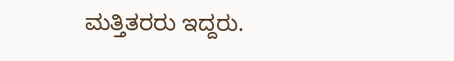ಮತ್ತಿತರರು ಇದ್ದರು.